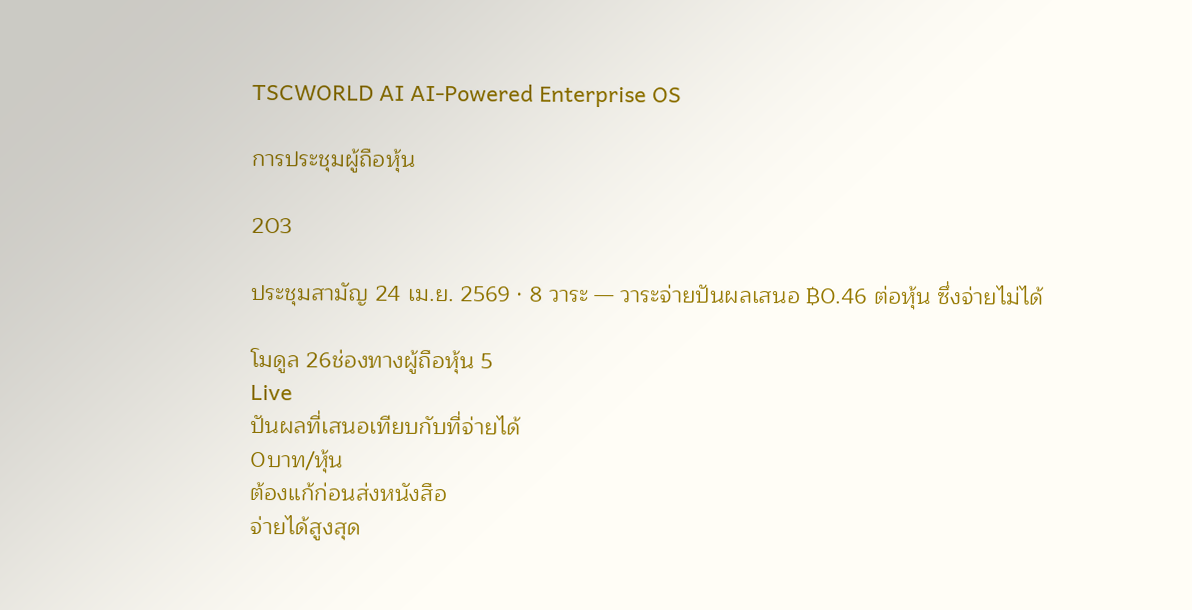TSCWORLD AI AI-Powered Enterprise OS

การประชุมผู้ถือหุ้น

203

ประชุมสามัญ 24 เม.ย. 2569 · 8 วาระ — วาระจ่ายปันผลเสนอ ฿0.46 ต่อหุ้น ซึ่งจ่ายไม่ได้

โมดูล 26ช่องทางผู้ถือหุ้น 5
Live
ปันผลที่เสนอเทียบกับที่จ่ายได้
0บาท/หุ้น
ต้องแก้ก่อนส่งหนังสือ
จ่ายได้สูงสุด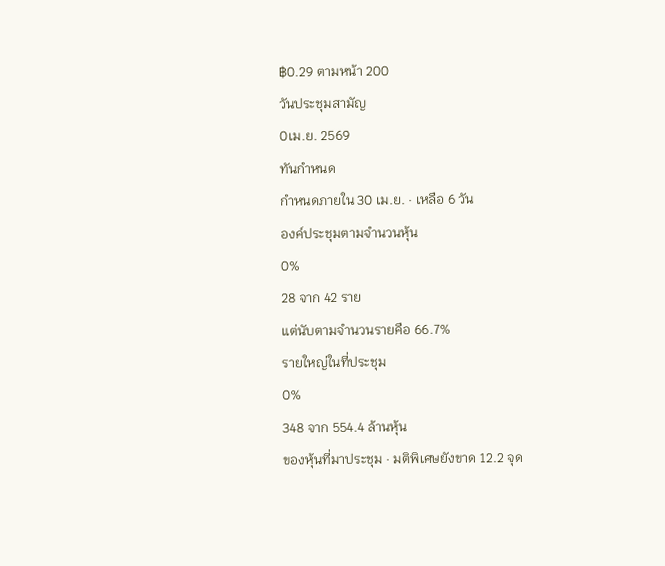฿0.29 ตามหน้า 200
วันประชุมสามัญ
0เม.ย. 2569
ทันกำหนด
กำหนดภายใน 30 เม.ย. · เหลือ 6 วัน
องค์ประชุมตามจำนวนหุ้น
0%
28 จาก 42 ราย
แต่นับตามจำนวนรายคือ 66.7%
รายใหญ่ในที่ประชุม
0%
348 จาก 554.4 ล้านหุ้น
ของหุ้นที่มาประชุม · มติพิเศษยังขาด 12.2 จุด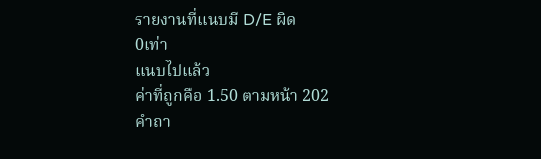รายงานที่แนบมี D/E ผิด
0เท่า
แนบไปแล้ว
ค่าที่ถูกคือ 1.50 ตามหน้า 202
คำถา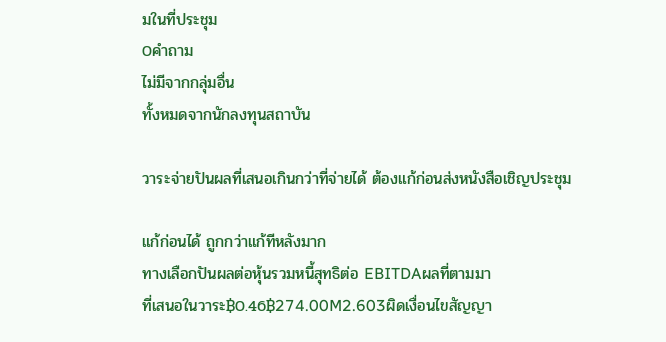มในที่ประชุม
0คำถาม
ไม่มีจากกลุ่มอื่น
ทั้งหมดจากนักลงทุนสถาบัน

วาระจ่ายปันผลที่เสนอเกินกว่าที่จ่ายได้ ต้องแก้ก่อนส่งหนังสือเชิญประชุม

แก้ก่อนได้ ถูกกว่าแก้ทีหลังมาก
ทางเลือกปันผลต่อหุ้นรวมหนี้สุทธิต่อ EBITDAผลที่ตามมา
ที่เสนอในวาระ฿0.46฿274.00M2.603ผิดเงื่อนไขสัญญา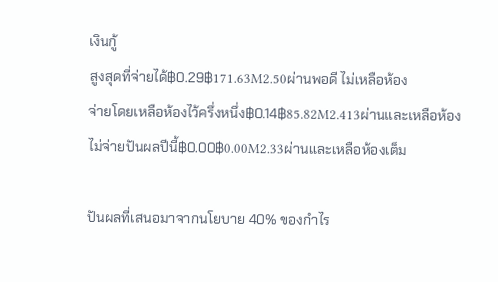เงินกู้
สูงสุดที่จ่ายได้฿0.29฿171.63M2.50ผ่านพอดี ไม่เหลือห้อง
จ่ายโดยเหลือห้องไว้ครึ่งหนึ่ง฿0.14฿85.82M2.413ผ่านและเหลือห้อง
ไม่จ่ายปันผลปีนี้฿0.00฿0.00M2.33ผ่านและเหลือห้องเต็ม

ปันผลที่เสนอมาจากนโยบาย 40% ของกำไร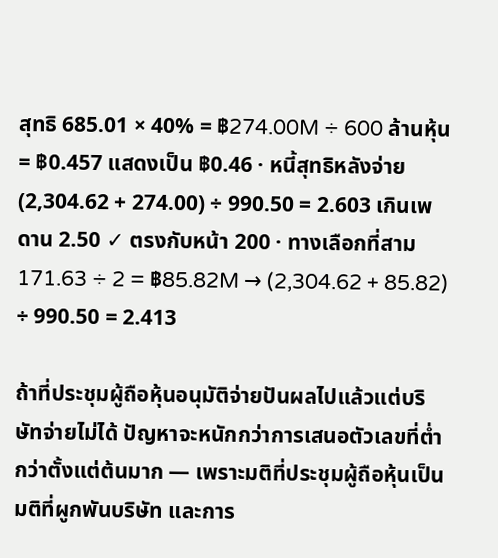สุทธิ 685.01 × 40% = ฿274.00M ÷ 600 ล้านหุ้น = ฿0.457 แสดงเป็น ฿0.46 · หนี้สุทธิหลังจ่าย (2,304.62 + 274.00) ÷ 990.50 = 2.603 เกินเพดาน 2.50 ✓ ตรงกับหน้า 200 · ทางเลือกที่สาม 171.63 ÷ 2 = ฿85.82M → (2,304.62 + 85.82) ÷ 990.50 = 2.413

ถ้าที่ประชุมผู้ถือหุ้นอนุมัติจ่ายปันผลไปแล้วแต่บริษัทจ่ายไม่ได้ ปัญหาจะหนักกว่าการเสนอตัวเลขที่ต่ำกว่าตั้งแต่ต้นมาก — เพราะมติที่ประชุมผู้ถือหุ้นเป็นมติที่ผูกพันบริษัท และการ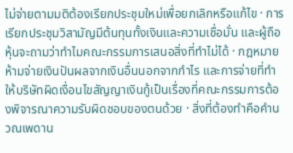ไม่จ่ายตามมติต้องเรียกประชุมใหม่เพื่อยกเลิกหรือแก้ไข · การเรียกประชุมวิสามัญมีต้นทุนทั้งเงินและความเชื่อมั่น และผู้ถือหุ้นจะถามว่าทำไมคณะกรรมการเสนอสิ่งที่ทำไม่ได้ · กฎหมายห้ามจ่ายเงินปันผลจากเงินอื่นนอกจากกำไร และการจ่ายที่ทำให้บริษัทผิดเงื่อนไขสัญญาเงินกู้เป็นเรื่องที่คณะกรรมการต้องพิจารณาความรับผิดชอบของตนด้วย · สิ่งที่ต้องทำคือคำนวณเพดาน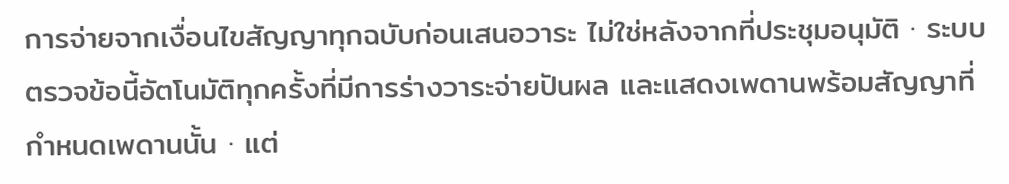การจ่ายจากเงื่อนไขสัญญาทุกฉบับก่อนเสนอวาระ ไม่ใช่หลังจากที่ประชุมอนุมัติ · ระบบตรวจข้อนี้อัตโนมัติทุกครั้งที่มีการร่างวาระจ่ายปันผล และแสดงเพดานพร้อมสัญญาที่กำหนดเพดานนั้น · แต่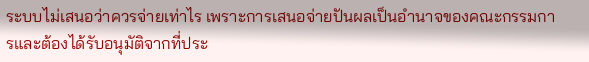ระบบไม่เสนอว่าควรจ่ายเท่าไร เพราะการเสนอจ่ายปันผลเป็นอำนาจของคณะกรรมการและต้องได้รับอนุมัติจากที่ประ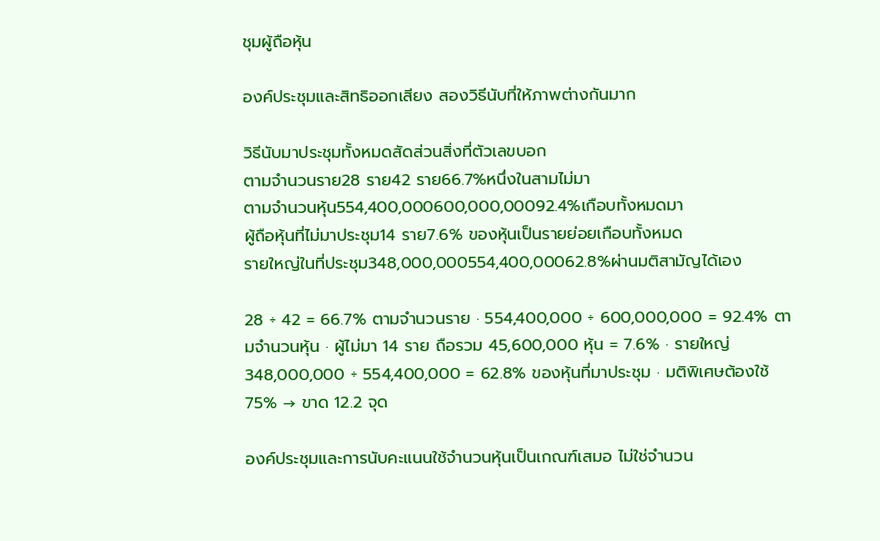ชุมผู้ถือหุ้น

องค์ประชุมและสิทธิออกเสียง สองวิธีนับที่ให้ภาพต่างกันมาก

วิธีนับมาประชุมทั้งหมดสัดส่วนสิ่งที่ตัวเลขบอก
ตามจำนวนราย28 ราย42 ราย66.7%หนึ่งในสามไม่มา
ตามจำนวนหุ้น554,400,000600,000,00092.4%เกือบทั้งหมดมา
ผู้ถือหุ้นที่ไม่มาประชุม14 ราย7.6% ของหุ้นเป็นรายย่อยเกือบทั้งหมด
รายใหญ่ในที่ประชุม348,000,000554,400,00062.8%ผ่านมติสามัญได้เอง

28 ÷ 42 = 66.7% ตามจำนวนราย · 554,400,000 ÷ 600,000,000 = 92.4% ตามจำนวนหุ้น · ผู้ไม่มา 14 ราย ถือรวม 45,600,000 หุ้น = 7.6% · รายใหญ่ 348,000,000 ÷ 554,400,000 = 62.8% ของหุ้นที่มาประชุม · มติพิเศษต้องใช้ 75% → ขาด 12.2 จุด

องค์ประชุมและการนับคะแนนใช้จำนวนหุ้นเป็นเกณฑ์เสมอ ไม่ใช่จำนวน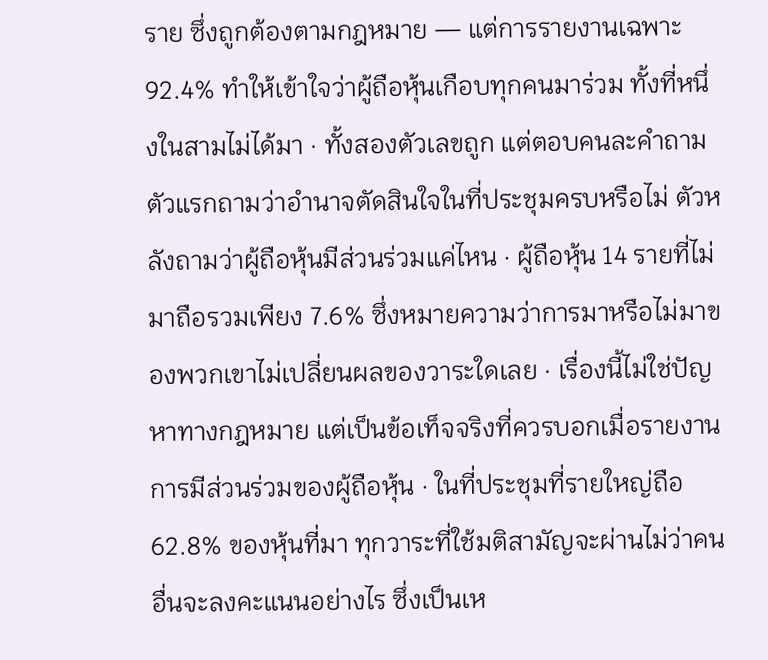ราย ซึ่งถูกต้องตามกฎหมาย — แต่การรายงานเฉพาะ 92.4% ทำให้เข้าใจว่าผู้ถือหุ้นเกือบทุกคนมาร่วม ทั้งที่หนึ่งในสามไม่ได้มา · ทั้งสองตัวเลขถูก แต่ตอบคนละคำถาม ตัวแรกถามว่าอำนาจตัดสินใจในที่ประชุมครบหรือไม่ ตัวหลังถามว่าผู้ถือหุ้นมีส่วนร่วมแค่ไหน · ผู้ถือหุ้น 14 รายที่ไม่มาถือรวมเพียง 7.6% ซึ่งหมายความว่าการมาหรือไม่มาของพวกเขาไม่เปลี่ยนผลของวาระใดเลย · เรื่องนี้ไม่ใช่ปัญหาทางกฎหมาย แต่เป็นข้อเท็จจริงที่ควรบอกเมื่อรายงานการมีส่วนร่วมของผู้ถือหุ้น · ในที่ประชุมที่รายใหญ่ถือ 62.8% ของหุ้นที่มา ทุกวาระที่ใช้มติสามัญจะผ่านไม่ว่าคนอื่นจะลงคะแนนอย่างไร ซึ่งเป็นเห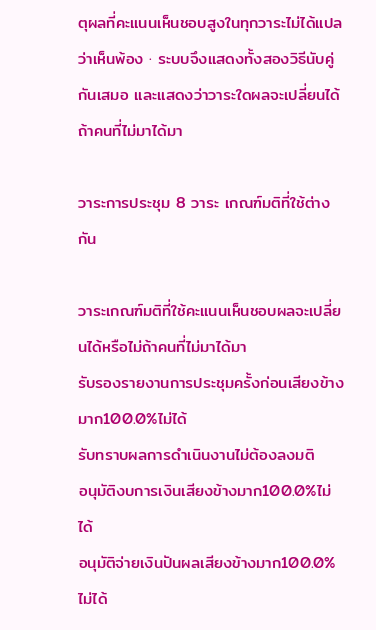ตุผลที่คะแนนเห็นชอบสูงในทุกวาระไม่ได้แปลว่าเห็นพ้อง · ระบบจึงแสดงทั้งสองวิธีนับคู่กันเสมอ และแสดงว่าวาระใดผลจะเปลี่ยนได้ถ้าคนที่ไม่มาได้มา

วาระการประชุม 8 วาระ เกณฑ์มติที่ใช้ต่างกัน

วาระเกณฑ์มติที่ใช้คะแนนเห็นชอบผลจะเปลี่ยนได้หรือไม่ถ้าคนที่ไม่มาได้มา
รับรองรายงานการประชุมครั้งก่อนเสียงข้างมาก100.0%ไม่ได้
รับทราบผลการดำเนินงานไม่ต้องลงมติ
อนุมัติงบการเงินเสียงข้างมาก100.0%ไม่ได้
อนุมัติจ่ายเงินปันผลเสียงข้างมาก100.0%ไม่ได้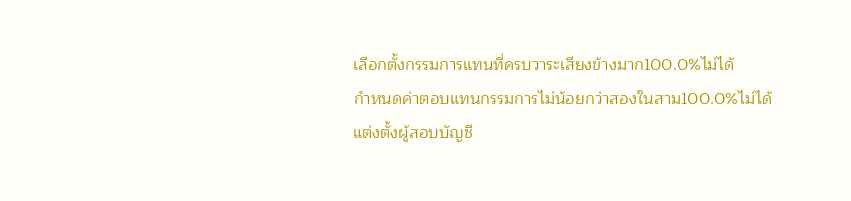เลือกตั้งกรรมการแทนที่ครบวาระเสียงข้างมาก100.0%ไม่ได้
กำหนดค่าตอบแทนกรรมการไม่น้อยกว่าสองในสาม100.0%ไม่ได้
แต่งตั้งผู้สอบบัญชี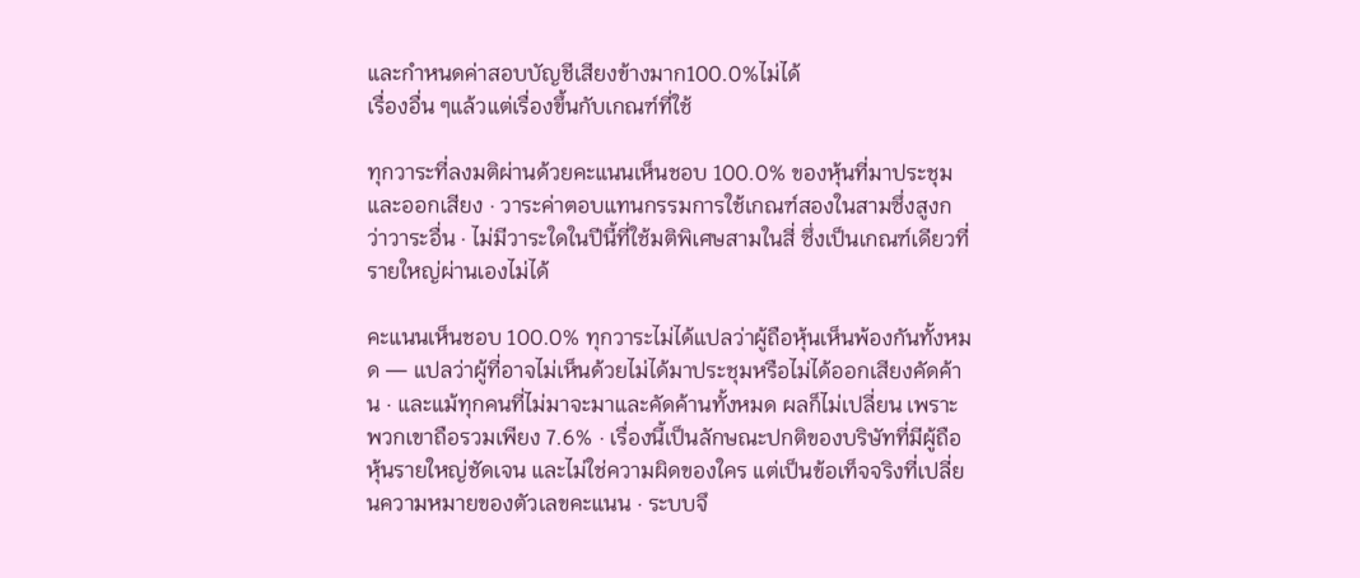และกำหนดค่าสอบบัญชีเสียงข้างมาก100.0%ไม่ได้
เรื่องอื่น ๆแล้วแต่เรื่องขึ้นกับเกณฑ์ที่ใช้

ทุกวาระที่ลงมติผ่านด้วยคะแนนเห็นชอบ 100.0% ของหุ้นที่มาประชุมและออกเสียง · วาระค่าตอบแทนกรรมการใช้เกณฑ์สองในสามซึ่งสูงกว่าวาระอื่น · ไม่มีวาระใดในปีนี้ที่ใช้มติพิเศษสามในสี่ ซึ่งเป็นเกณฑ์เดียวที่รายใหญ่ผ่านเองไม่ได้

คะแนนเห็นชอบ 100.0% ทุกวาระไม่ได้แปลว่าผู้ถือหุ้นเห็นพ้องกันทั้งหมด — แปลว่าผู้ที่อาจไม่เห็นด้วยไม่ได้มาประชุมหรือไม่ได้ออกเสียงคัดค้าน · และแม้ทุกคนที่ไม่มาจะมาและคัดค้านทั้งหมด ผลก็ไม่เปลี่ยน เพราะพวกเขาถือรวมเพียง 7.6% · เรื่องนี้เป็นลักษณะปกติของบริษัทที่มีผู้ถือหุ้นรายใหญ่ชัดเจน และไม่ใช่ความผิดของใคร แต่เป็นข้อเท็จจริงที่เปลี่ยนความหมายของตัวเลขคะแนน · ระบบจึ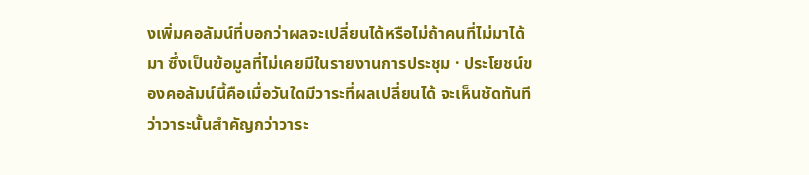งเพิ่มคอลัมน์ที่บอกว่าผลจะเปลี่ยนได้หรือไม่ถ้าคนที่ไม่มาได้มา ซึ่งเป็นข้อมูลที่ไม่เคยมีในรายงานการประชุม · ประโยชน์ของคอลัมน์นี้คือเมื่อวันใดมีวาระที่ผลเปลี่ยนได้ จะเห็นชัดทันทีว่าวาระนั้นสำคัญกว่าวาระ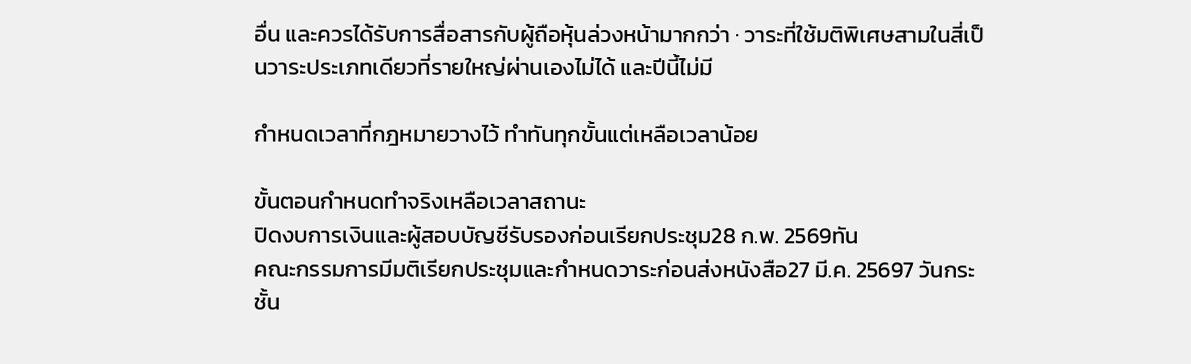อื่น และควรได้รับการสื่อสารกับผู้ถือหุ้นล่วงหน้ามากกว่า · วาระที่ใช้มติพิเศษสามในสี่เป็นวาระประเภทเดียวที่รายใหญ่ผ่านเองไม่ได้ และปีนี้ไม่มี

กำหนดเวลาที่กฎหมายวางไว้ ทำทันทุกขั้นแต่เหลือเวลาน้อย

ขั้นตอนกำหนดทำจริงเหลือเวลาสถานะ
ปิดงบการเงินและผู้สอบบัญชีรับรองก่อนเรียกประชุม28 ก.พ. 2569ทัน
คณะกรรมการมีมติเรียกประชุมและกำหนดวาระก่อนส่งหนังสือ27 มี.ค. 25697 วันกระชั้น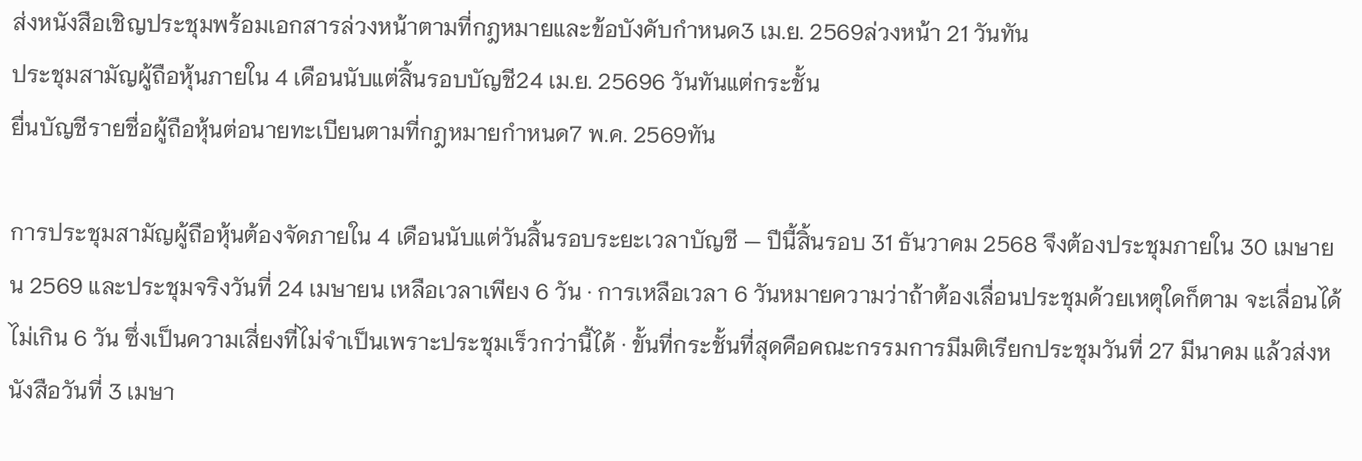ส่งหนังสือเชิญประชุมพร้อมเอกสารล่วงหน้าตามที่กฎหมายและข้อบังคับกำหนด3 เม.ย. 2569ล่วงหน้า 21 วันทัน
ประชุมสามัญผู้ถือหุ้นภายใน 4 เดือนนับแต่สิ้นรอบบัญชี24 เม.ย. 25696 วันทันแต่กระชั้น
ยื่นบัญชีรายชื่อผู้ถือหุ้นต่อนายทะเบียนตามที่กฎหมายกำหนด7 พ.ค. 2569ทัน

การประชุมสามัญผู้ถือหุ้นต้องจัดภายใน 4 เดือนนับแต่วันสิ้นรอบระยะเวลาบัญชี — ปีนี้สิ้นรอบ 31 ธันวาคม 2568 จึงต้องประชุมภายใน 30 เมษายน 2569 และประชุมจริงวันที่ 24 เมษายน เหลือเวลาเพียง 6 วัน · การเหลือเวลา 6 วันหมายความว่าถ้าต้องเลื่อนประชุมด้วยเหตุใดก็ตาม จะเลื่อนได้ไม่เกิน 6 วัน ซึ่งเป็นความเสี่ยงที่ไม่จำเป็นเพราะประชุมเร็วกว่านี้ได้ · ขั้นที่กระชั้นที่สุดคือคณะกรรมการมีมติเรียกประชุมวันที่ 27 มีนาคม แล้วส่งหนังสือวันที่ 3 เมษา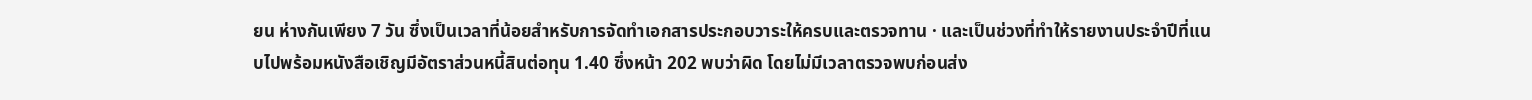ยน ห่างกันเพียง 7 วัน ซึ่งเป็นเวลาที่น้อยสำหรับการจัดทำเอกสารประกอบวาระให้ครบและตรวจทาน · และเป็นช่วงที่ทำให้รายงานประจำปีที่แนบไปพร้อมหนังสือเชิญมีอัตราส่วนหนี้สินต่อทุน 1.40 ซึ่งหน้า 202 พบว่าผิด โดยไม่มีเวลาตรวจพบก่อนส่ง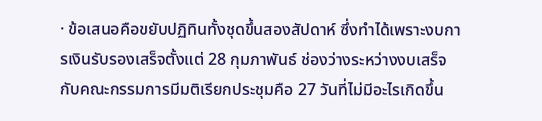· ข้อเสนอคือขยับปฏิทินทั้งชุดขึ้นสองสัปดาห์ ซึ่งทำได้เพราะงบการเงินรับรองเสร็จตั้งแต่ 28 กุมภาพันธ์ ช่องว่างระหว่างงบเสร็จกับคณะกรรมการมีมติเรียกประชุมคือ 27 วันที่ไม่มีอะไรเกิดขึ้น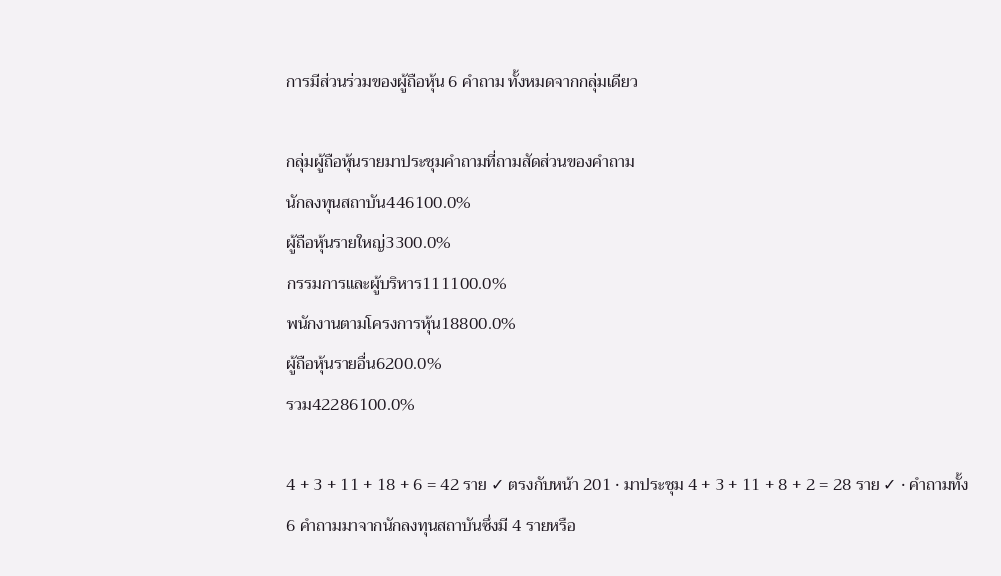การมีส่วนร่วมของผู้ถือหุ้น 6 คำถาม ทั้งหมดจากกลุ่มเดียว

กลุ่มผู้ถือหุ้นรายมาประชุมคำถามที่ถามสัดส่วนของคำถาม
นักลงทุนสถาบัน446100.0%
ผู้ถือหุ้นรายใหญ่3300.0%
กรรมการและผู้บริหาร111100.0%
พนักงานตามโครงการหุ้น18800.0%
ผู้ถือหุ้นรายอื่น6200.0%
รวม42286100.0%

4 + 3 + 11 + 18 + 6 = 42 ราย ✓ ตรงกับหน้า 201 · มาประชุม 4 + 3 + 11 + 8 + 2 = 28 ราย ✓ · คำถามทั้ง 6 คำถามมาจากนักลงทุนสถาบันซึ่งมี 4 รายหรือ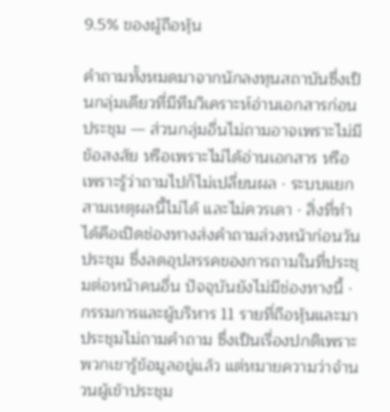9.5% ของผู้ถือหุ้น

คำถามทั้งหมดมาจากนักลงทุนสถาบันซึ่งเป็นกลุ่มเดียวที่มีทีมวิเคราะห์อ่านเอกสารก่อนประชุม — ส่วนกลุ่มอื่นไม่ถามอาจเพราะไม่มีข้อสงสัย หรือเพราะไม่ได้อ่านเอกสาร หรือเพราะรู้ว่าถามไปก็ไม่เปลี่ยนผล · ระบบแยกสามเหตุผลนี้ไม่ได้ และไม่ควรเดา · สิ่งที่ทำได้คือเปิดช่องทางส่งคำถามล่วงหน้าก่อนวันประชุม ซึ่งลดอุปสรรคของการถามในที่ประชุมต่อหน้าคนอื่น ปัจจุบันยังไม่มีช่องทางนี้ · กรรมการและผู้บริหาร 11 รายที่ถือหุ้นและมาประชุมไม่ถามคำถาม ซึ่งเป็นเรื่องปกติเพราะพวกเขารู้ข้อมูลอยู่แล้ว แต่หมายความว่าจำนวนผู้เข้าประชุม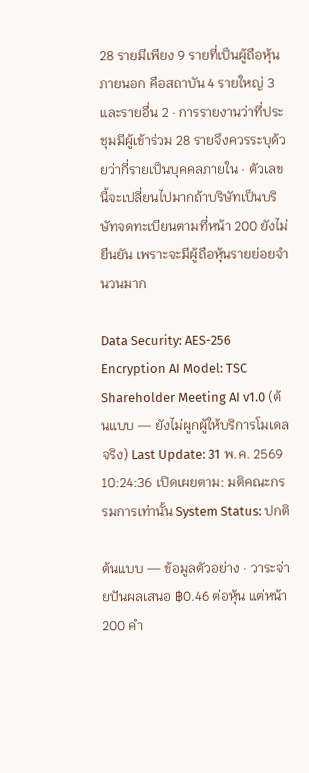28 รายมีเพียง 9 รายที่เป็นผู้ถือหุ้นภายนอก คือสถาบัน 4 รายใหญ่ 3 และรายอื่น 2 · การรายงานว่าที่ประชุมมีผู้เข้าร่วม 28 รายจึงควรระบุด้วยว่ากี่รายเป็นบุคคลภายใน · ตัวเลขนี้จะเปลี่ยนไปมากถ้าบริษัทเป็นบริษัทจดทะเบียนตามที่หน้า 200 ยังไม่ยืนยัน เพราะจะมีผู้ถือหุ้นรายย่อยจำนวนมาก

Data Security: AES-256 Encryption AI Model: TSC Shareholder Meeting AI v1.0 (ต้นแบบ — ยังไม่ผูกผู้ให้บริการโมเดลจริง) Last Update: 31 พ.ค. 2569 10:24:36 เปิดเผยตาม: มติคณะกรรมการเท่านั้น System Status: ปกติ

ต้นแบบ — ข้อมูลตัวอย่าง · วาระจ่ายปันผลเสนอ ฿0.46 ต่อหุ้น แต่หน้า 200 คำ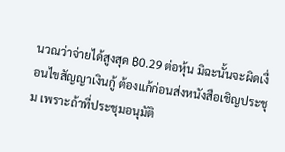นวณว่าจ่ายได้สูงสุด ฿0.29 ต่อหุ้น มิฉะนั้นจะผิดเงื่อนไขสัญญาเงินกู้ ต้องแก้ก่อนส่งหนังสือเชิญประชุม เพราะถ้าที่ประชุมอนุมัติ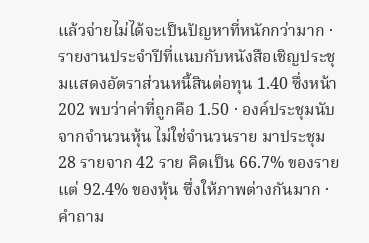แล้วจ่ายไม่ได้จะเป็นปัญหาที่หนักกว่ามาก · รายงานประจำปีที่แนบกับหนังสือเชิญประชุมแสดงอัตราส่วนหนี้สินต่อทุน 1.40 ซึ่งหน้า 202 พบว่าค่าที่ถูกคือ 1.50 · องค์ประชุมนับจากจำนวนหุ้น ไม่ใช่จำนวนราย มาประชุม 28 รายจาก 42 ราย คิดเป็น 66.7% ของราย แต่ 92.4% ของหุ้น ซึ่งให้ภาพต่างกันมาก · คำถาม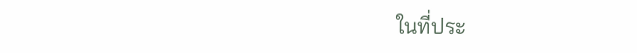ในที่ประ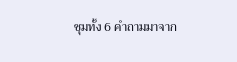ชุมทั้ง 6 คำถามมาจาก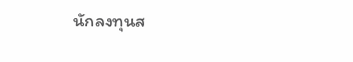นักลงทุนส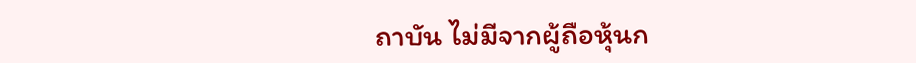ถาบัน ไม่มีจากผู้ถือหุ้นก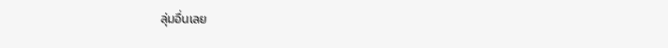ลุ่มอื่นเลย